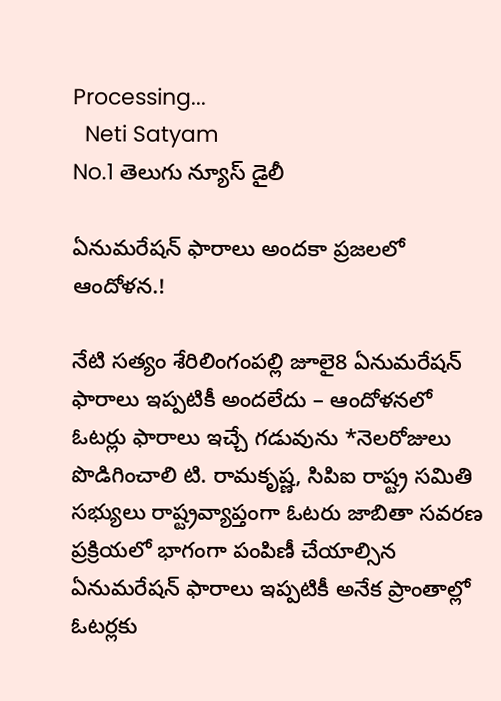Processing...
  Neti Satyam
No.1 తెలుగు న్యూస్ డైలీ

ఏనుమరేషన్ ఫారాలు అందకా ప్రజలలో ఆందోళన.!

నేటి సత్యం శేరిలింగంపల్లి జూలై8 ఏనుమరేషన్ ఫారాలు ఇప్పటికీ అందలేదు – ఆందోళనలో ఓటర్లు ఫారాలు ఇచ్చే గడువును *నెలరోజులు పొడిగించాలి టి. రామకృష్ణ, సిపిఐ రాష్ట్ర సమితి సభ్యులు రాష్ట్రవ్యాప్తంగా ఓటరు జాబితా సవరణ ప్రక్రియలో భాగంగా పంపిణీ చేయాల్సిన ఏనుమరేషన్ ఫారాలు ఇప్పటికీ అనేక ప్రాంతాల్లో ఓటర్లకు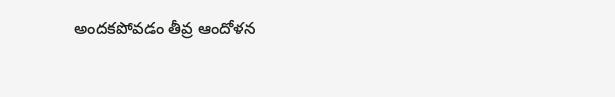అందకపోవడం తీవ్ర ఆందోళన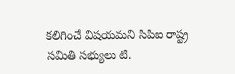కలిగించే విషయమని సిపిఐ రాష్ట్ర సమితి సభ్యులు టి.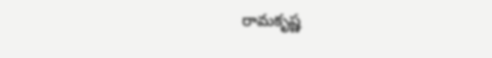రామకృష్ణ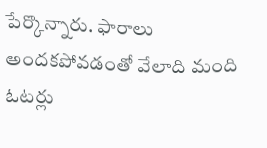పేర్కొన్నారు. ఫారాలు అందకపోవడంతో వేలాది మంది ఓటర్లు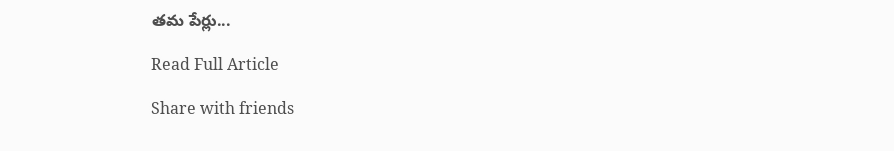తమ పేర్లు...

Read Full Article

Share with friends